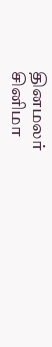தினமலர்
சினிமா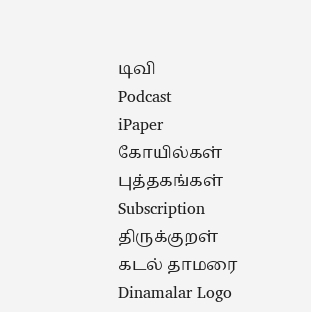டிவி
Podcast
iPaper
கோயில்கள்
புத்தகங்கள்
Subscription
திருக்குறள்
கடல் தாமரை
Dinamalar Logo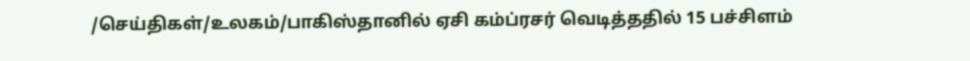/செய்திகள்/உலகம்/பாகிஸ்தானில் ஏசி கம்ப்ரசர் வெடித்ததில் 15 பச்சிளம்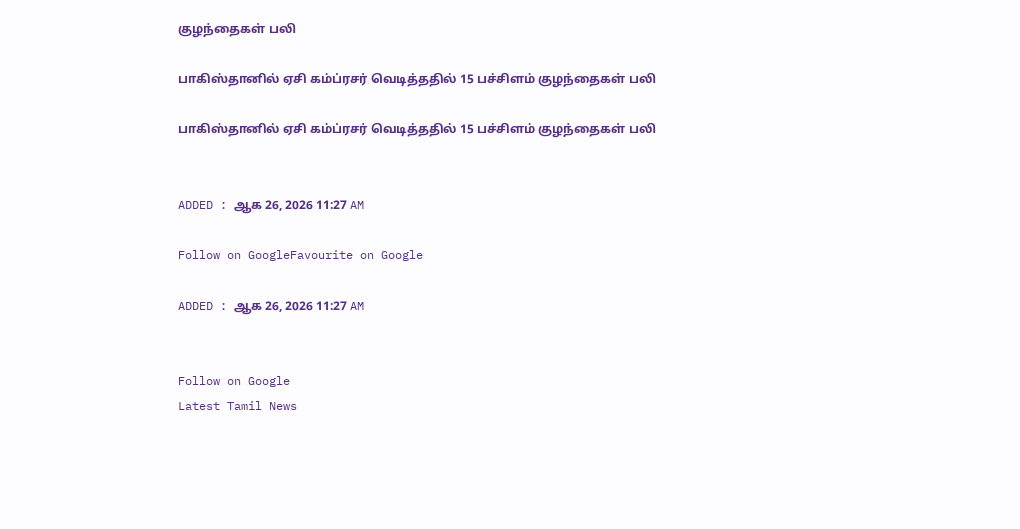குழந்தைகள் பலி

பாகிஸ்தானில் ஏசி கம்ப்ரசர் வெடித்ததில் 15 பச்சிளம் குழந்தைகள் பலி

பாகிஸ்தானில் ஏசி கம்ப்ரசர் வெடித்ததில் 15 பச்சிளம் குழந்தைகள் பலி


ADDED : ஆக 26, 2026 11:27 AM

Follow on GoogleFavourite on Google

ADDED : ஆக 26, 2026 11:27 AM


Follow on Google
Latest Tamil News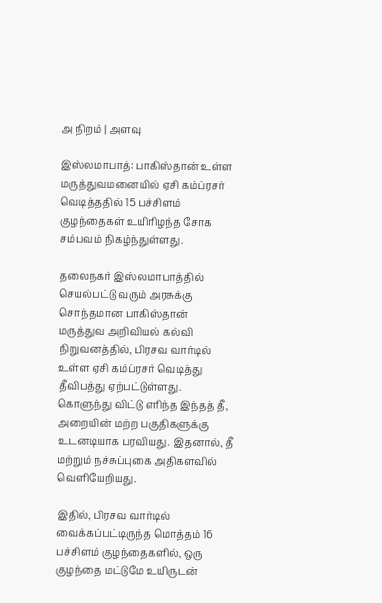அ நிறம் | அளவு

இஸ்லமாபாத்: பாகிஸ்தான் உள்ள மருத்துவமனையில் ஏசி கம்ப்ரசர் வெடித்ததில் 15 பச்சிளம் குழந்தைகள் உயிரிழந்த சோக சம்பவம் நிகழ்ந்துள்ளது.

தலைநகர் இஸ்லமாபாத்தில் செயல்பட்டு வரும் அரசுக்கு சொந்தமான பாகிஸ்தான் மருத்துவ அறிவியல் கல்வி நிறுவனத்தில், பிரசவ வார்டில் உள்ள ஏசி கம்ப்ரசர் வெடித்து தீவிபத்து ஏற்பட்டுள்ளது. கொளுந்து விட்டு எரிந்த இந்தத் தீ, அறையின் மற்ற பகுதிகளுக்கு உடனடியாக பரவியது. இதனால், தீ மற்றும் நச்சுப்புகை அதிகளவில் வெளியேறியது.

இதில், பிரசவ வார்டில் வைக்கப்பட்டிருந்த மொத்தம் 16 பச்சிளம் குழந்தைகளில், ஒரு குழந்தை மட்டுமே உயிருடன்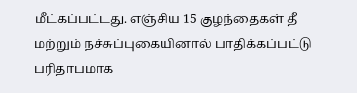மீட்கப்பட்டது. எஞ்சிய 15 குழந்தைகள் தீ மற்றும் நச்சுப்புகையினால் பாதிக்கப்பட்டு பரிதாபமாக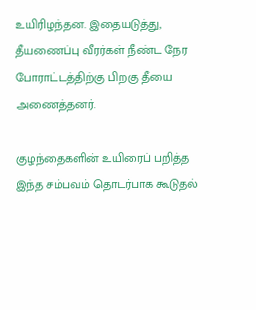உயிரிழந்தன. இதையடுத்து, தீயணைப்பு வீரர்கள் நீண்ட நேர போராட்டத்திற்கு பிறகு தீயை அணைத்தனர்.

குழந்தைகளின் உயிரைப் பறித்த இந்த சம்பவம் தொடர்பாக கூடுதல்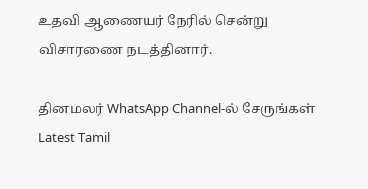உதவி ஆணையர் நேரில் சென்று விசாரணை நடத்தினார்.

தினமலர் WhatsApp Channel-ல் சேருங்கள்
Latest Tamil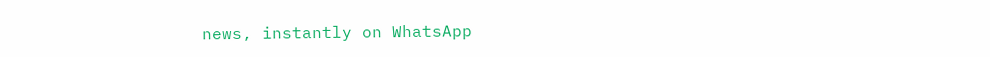news, instantly on WhatsApp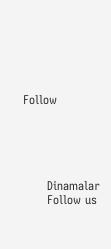Follow





      Dinamalar
      Follow us